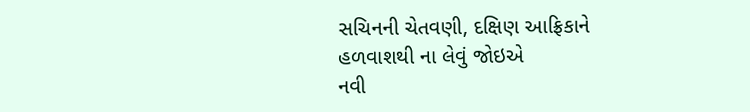સચિનની ચેતવણી, દક્ષિણ આફ્રિકાને હળવાશથી ના લેવું જોઇએ
નવી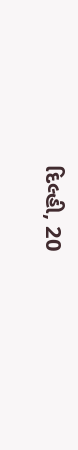દિલ્હી, 20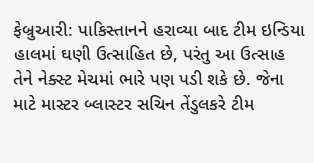ફેબ્રુઆરી: પાકિસ્તાનને હરાવ્યા બાદ ટીમ ઇન્ડિયા હાલમાં ઘણી ઉત્સાહિત છે, પરંતુ આ ઉત્સાહ તેને નેક્સ્ટ મેચમાં ભારે પણ પડી શકે છે. જેના માટે માસ્ટર બ્લાસ્ટર સચિન તેંડુલકરે ટીમ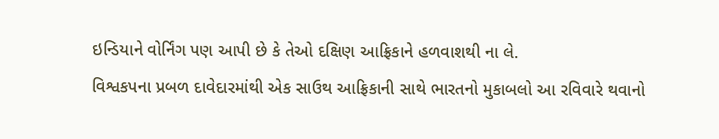ઇન્ડિયાને વોર્નિંગ પણ આપી છે કે તેઓ દક્ષિણ આફ્રિકાને હળવાશથી ના લે.
વિશ્વકપના પ્રબળ દાવેદારમાંથી એક સાઉથ આફ્રિકાની સાથે ભારતનો મુકાબલો આ રવિવારે થવાનો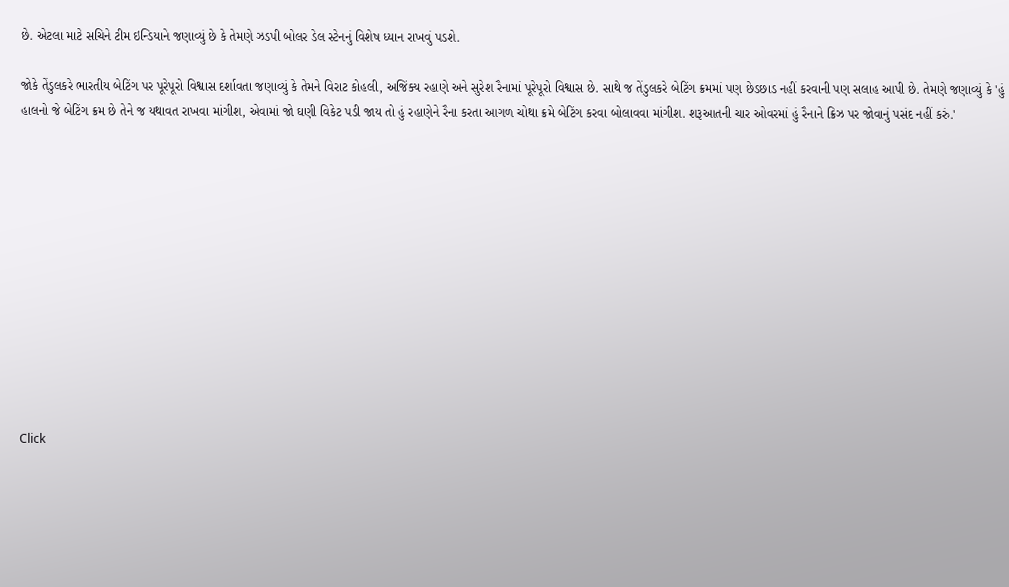છે. એટલા માટે સચિને ટીમ ઇન્ડિયાને જણાવ્યું છે કે તેમણે ઝડપી બોલર ડેલ સ્ટેનનું વિશેષ ધ્યાન રાખવું પડશે.

જોકે તેંડુલકરે ભારતીય બેટિંગ પર પૂરેપૂરો વિશ્વાસ દર્શાવતા જણાવ્યું કે તેમને વિરાટ કોહલી, અજિંક્ય રહાણે અને સુરેશ રૈનામાં પૂરેપૂરો વિશ્વાસ છે. સાથે જ તેંડુલકરે બેટિંગ ક્રમમાં પણ છેડછાડ નહીં કરવાની પણ સલાહ આપી છે. તેમણે જણાવ્યું કે 'હું હાલનો જે બેટિંગ ક્રમ છે તેને જ યથાવત રાખવા માંગીશ, એવામાં જો ઘણી વિકેટ પડી જાય તો હું રહાણેને રૈના કરતા આગળ ચોથા ક્રમે બેટિંગ કરવા બોલાવવા માંગીશ. શરૂઆતની ચાર ઓવરમાં હું રૈનાને ક્રિઝ પર જોવાનું પસંદ નહીં કરું.'












Click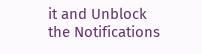it and Unblock the Notifications